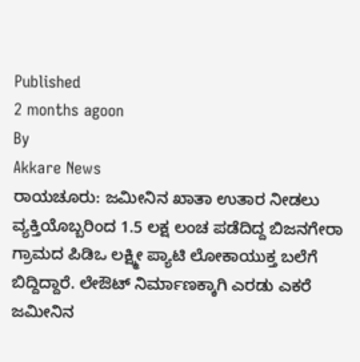Published
2 months agoon
By
Akkare News
ರಾಯಚೂರು: ಜಮೀನಿನ ಖಾತಾ ಉತಾರ ನೀಡಲು ವ್ಯಕ್ತಿಯೊಬ್ಬರಿಂದ 1.5 ಲಕ್ಷ ಲಂಚ ಪಡೆದಿದ್ದ ಬಿಜನಗೇರಾ ಗ್ರಾಮದ ಪಿಡಿಒ ಲಕ್ಷ್ಮೀ ಪ್ಯಾಟಿ ಲೋಕಾಯುಕ್ತ ಬಲೆಗೆ ಬಿದ್ದಿದ್ದಾರೆ. ಲೇಔಟ್ ನಿರ್ಮಾಣಕ್ಕಾಗಿ ಎರಡು ಎಕರೆ ಜಮೀನಿನ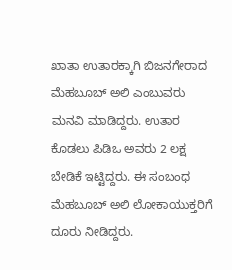ಖಾತಾ ಉತಾರಕ್ಕಾಗಿ ಬಿಜನಗೇರಾದ ಮೆಹಬೂಬ್ ಅಲಿ ಎಂಬುವರು ಮನವಿ ಮಾಡಿದ್ದರು. ಉತಾರ ಕೊಡಲು ಪಿಡಿಒ ಅವರು 2 ಲಕ್ಷ ಬೇಡಿಕೆ ಇಟ್ಟಿದ್ದರು. ಈ ಸಂಬಂಧ ಮೆಹಬೂಬ್ ಅಲಿ ಲೋಕಾಯುಕ್ತರಿಗೆ ದೂರು ನೀಡಿದ್ದರು.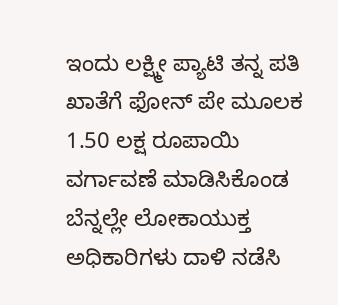ಇಂದು ಲಕ್ಷ್ಮೀ ಪ್ಯಾಟಿ ತನ್ನ ಪತಿ ಖಾತೆಗೆ ಫೋನ್ ಪೇ ಮೂಲಕ 1.50 ಲಕ್ಷ ರೂಪಾಯಿ ವರ್ಗಾವಣೆ ಮಾಡಿಸಿಕೊಂಡ ಬೆನ್ನಲ್ಲೇ ಲೋಕಾಯುಕ್ತ ಅಧಿಕಾರಿಗಳು ದಾಳಿ ನಡೆಸಿ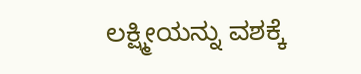ಲಕ್ಷ್ಮೀಯನ್ನು ವಶಕ್ಕೆ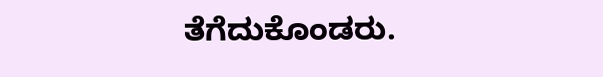ತೆಗೆದುಕೊಂಡರು.